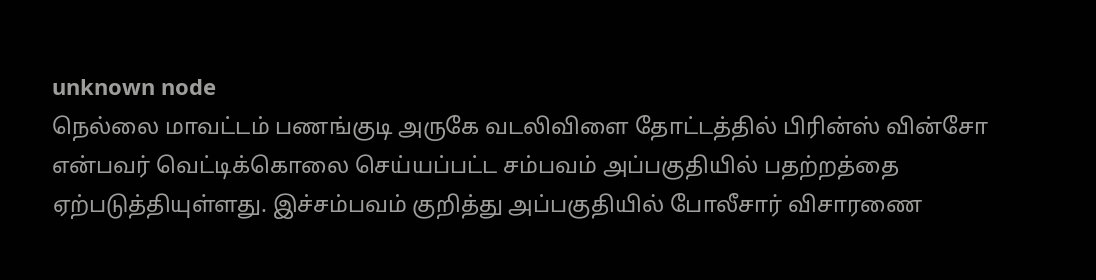unknown node
நெல்லை மாவட்டம் பணங்குடி அருகே வடலிவிளை தோட்டத்தில் பிரின்ஸ் வின்சோ என்பவர் வெட்டிக்கொலை செய்யப்பட்ட சம்பவம் அப்பகுதியில் பதற்றத்தை ஏற்படுத்தியுள்ளது. இச்சம்பவம் குறித்து அப்பகுதியில் போலீசார் விசாரணை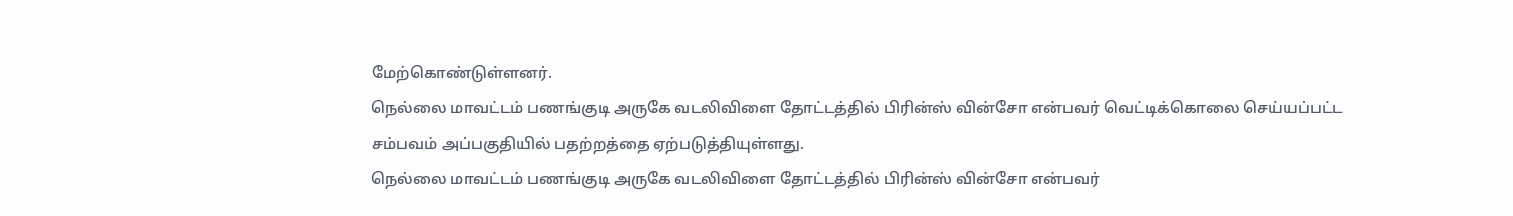மேற்கொண்டுள்ளனர்.
நெல்லை மாவட்டம் பணங்குடி அருகே வடலிவிளை தோட்டத்தில் பிரின்ஸ் வின்சோ என்பவர் வெட்டிக்கொலை செய்யப்பட்ட சம்பவம் அப்பகுதியில் பதற்றத்தை ஏற்படுத்தியுள்ளது.
நெல்லை மாவட்டம் பணங்குடி அருகே வடலிவிளை தோட்டத்தில் பிரின்ஸ் வின்சோ என்பவர்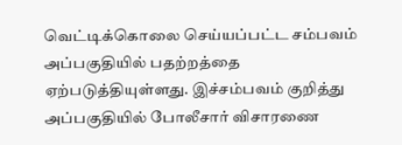வெட்டிக்கொலை செய்யப்பட்ட சம்பவம் அப்பகுதியில் பதற்றத்தை ஏற்படுத்தியுள்ளது. இச்சம்பவம் குறித்து அப்பகுதியில் போலீசார் விசாரணை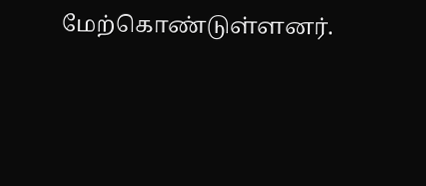மேற்கொண்டுள்ளனர்.